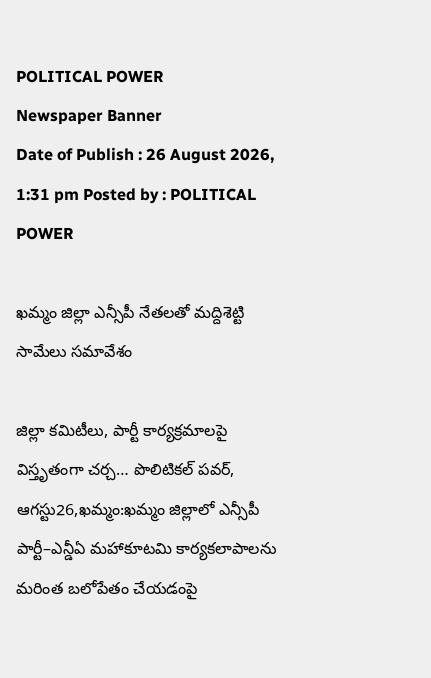POLITICAL POWER
Newspaper Banner
Date of Publish : 26 August 2026, 1:31 pm Posted by : POLITICAL POWER

ఖమ్మం జిల్లా ఎన్సీపీ నేతలతో మద్దిశెట్టి సామేలు సమావేశం

జిల్లా కమిటీలు, పార్టీ కార్యక్రమాలపై విస్తృతంగా చర్చ… పొలిటికల్ పవర్, ఆగస్టు26,ఖమ్మం:ఖమ్మం జిల్లాలో ఎన్సీపీ పార్టీ–ఎన్డీఏ మహాకూటమి కార్యకలాపాలను మరింత బలోపేతం చేయడంపై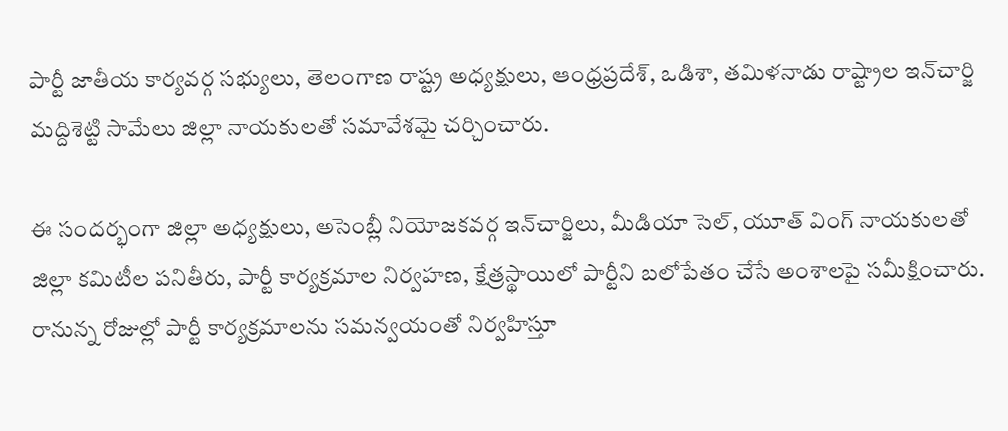పార్టీ జాతీయ కార్యవర్గ సభ్యులు, తెలంగాణ రాష్ట్ర అధ్యక్షులు, ఆంధ్రప్రదేశ్, ఒడిశా, తమిళనాడు రాష్ట్రాల ఇన్‌చార్జి మద్దిశెట్టి సామేలు జిల్లా నాయకులతో సమావేశమై చర్చించారు.

ఈ సందర్భంగా జిల్లా అధ్యక్షులు, అసెంబ్లీ నియోజకవర్గ ఇన్‌చార్జిలు, మీడియా సెల్, యూత్‌ వింగ్‌ నాయకులతో జిల్లా కమిటీల పనితీరు, పార్టీ కార్యక్రమాల నిర్వహణ, క్షేత్రస్థాయిలో పార్టీని బలోపేతం చేసే అంశాలపై సమీక్షించారు. రానున్న రోజుల్లో పార్టీ కార్యక్రమాలను సమన్వయంతో నిర్వహిస్తూ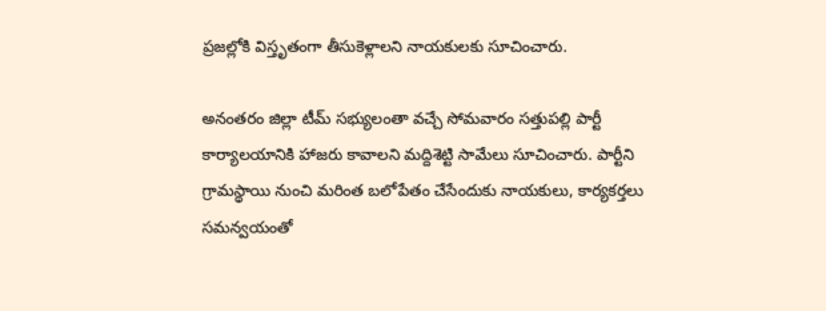ప్రజల్లోకి విస్తృతంగా తీసుకెళ్లాలని నాయకులకు సూచించారు.

అనంతరం జిల్లా టీమ్‌ సభ్యులంతా వచ్చే సోమవారం సత్తుపల్లి పార్టీ కార్యాలయానికి హాజరు కావాలని మద్దిశెట్టి సామేలు సూచించారు. పార్టీని గ్రామస్థాయి నుంచి మరింత బలోపేతం చేసేందుకు నాయకులు, కార్యకర్తలు సమన్వయంతో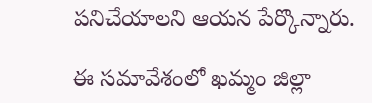పనిచేయాలని ఆయన పేర్కొన్నారు.

ఈ సమావేశంలో ఖమ్మం జిల్లా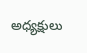అధ్యక్షులు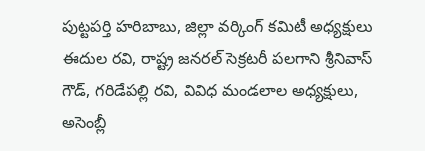పుట్టపర్తి హరిబాబు, జిల్లా వర్కింగ్‌ కమిటీ అధ్యక్షులు ఈదుల రవి, రాష్ట్ర జనరల్‌ సెక్రటరీ పలగాని శ్రీనివాస్ గౌడ్, గరిడేపల్లి రవి, వివిధ మండలాల అధ్యక్షులు, అసెంబ్లీ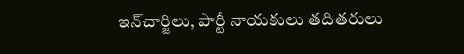ఇన్‌చార్జిలు, పార్టీ నాయకులు తదితరులు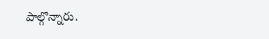పాల్గొన్నారు.